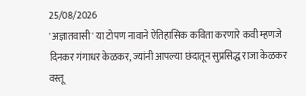25/08/2026
'अज्ञातवासी' या टोपण नावाने ऐतिहासिक कविता करणारे कवी म्हणजे दिनकर गंगाधर केळकर, ज्यांनी आपल्या छंदातून सुप्रसिद्ध राजा केळकर वस्तू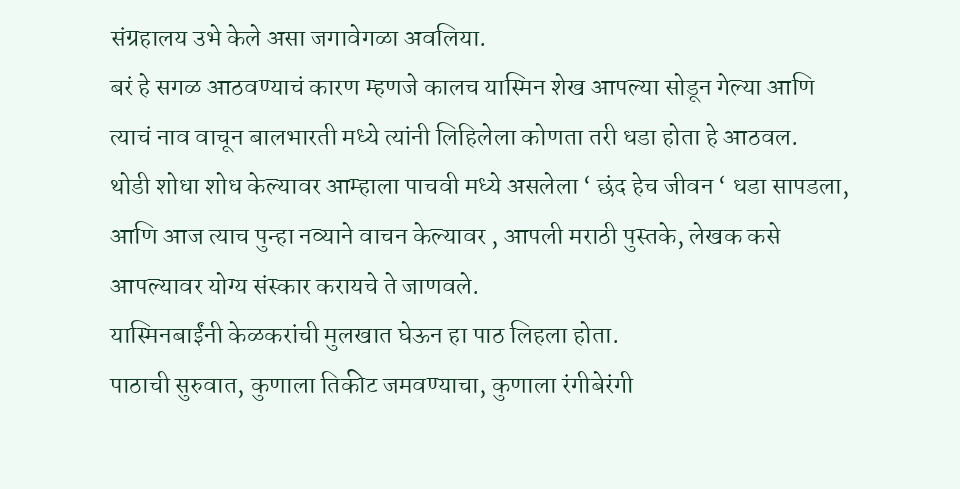संग्रहालय उभे केले असा जगावेगळा अवलिया.
बरं हे सगळ आठवण्याचं कारण म्हणजे कालच यास्मिन शेख आपल्या सोडून गेल्या आणि त्याचं नाव वाचून बालभारती मध्ये त्यांनी लिहिलेला कोणता तरी धडा होता हे आठवल.
थोडी शोधा शोध केल्यावर आम्हाला पाचवी मध्ये असलेला ‘ छंद हेच जीवन ‘ धडा सापडला, आणि आज त्याच पुन्हा नव्याने वाचन केल्यावर , आपली मराठी पुस्तके, लेखक कसे आपल्यावर योग्य संस्कार करायचे ते जाणवले.
यास्मिनबाईंनी केळकरांची मुलखात घेऊन हा पाठ लिहला होता.
पाठाची सुरुवात, कुणाला तिकीट जमवण्याचा, कुणाला रंगीबेरंगी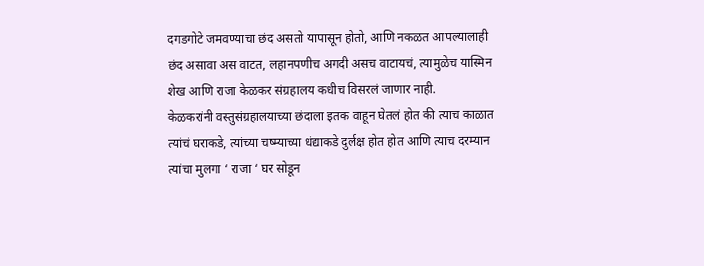दगडगोटे जमवण्याचा छंद असतो यापासून होतो, आणि नकळत आपल्यालाही छंद असावा अस वाटत, लहानपणीच अगदी असच वाटायचं, त्यामुळेच यास्मिन शेख आणि राजा केळकर संग्रहालय कधीच विसरलं जाणार नाही.
केळकरांनी वस्तुसंग्रहालयाच्या छंदाला इतक वाहून घेतलं होत की त्याच काळात त्यांचं घराकडे, त्यांच्या चष्म्याच्या धंद्याकडे दुर्लक्ष होत होत आणि त्याच दरम्यान त्यांचा मुलगा ‘ राजा ‘ घर सोडून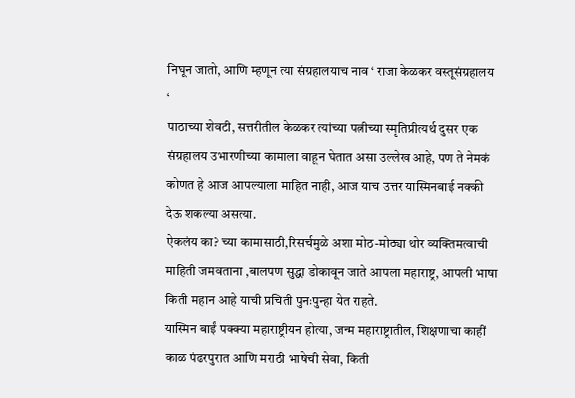निघून जातो, आणि म्हणून त्या संग्रहालयाच नाव ‘ राजा केळकर वस्तूसंग्रहालय ‘
पाठाच्या शेवटी, सत्तरीतील केळकर त्यांच्या पत्नीच्या स्मृतिप्रीत्यर्थ दुसर एक संग्रहालय उभारणीच्या कामाला वाहून घेतात असा उल्लेख आहे, पण ते नेमकं कोणत हे आज आपल्याला माहित नाही, आज याच उत्तर यास्मिनबाई नक्की देऊ शकल्या असत्या.
ऐकलंय का? च्या कामासाठी,रिसर्चमुळे अशा मोठ-मोठ्या थोर व्यक्तिमत्वाची माहिती जमवताना ,बालपण सुद्धा डोकावून जाते आपला महाराष्ट्र, आपली भाषा किती महान आहे याची प्रचिती पुनःपुन्हा येत राहते.
यास्मिन बाईं पक्क्या महाराष्ट्रीयन होत्या, जन्म महाराष्ट्रातील, शिक्षणाचा काहीं काळ पंढरपुरात आणि मराठी भाषेची सेवा, किती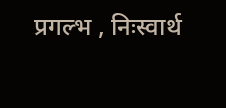प्रगल्भ , निःस्वार्थ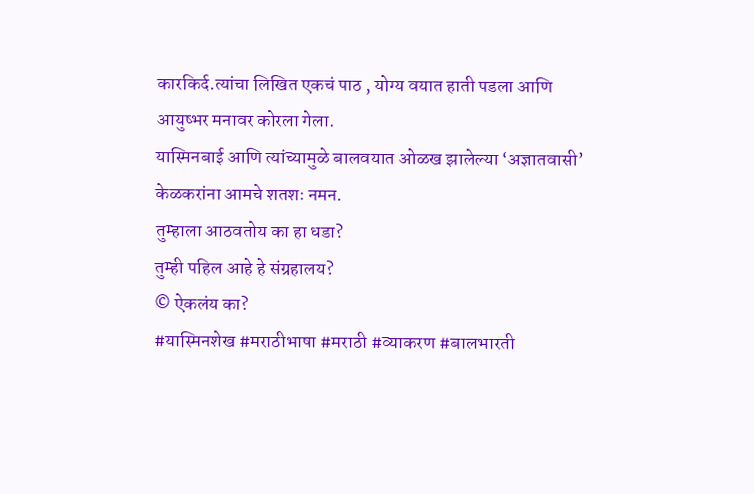कारकिर्द.त्यांचा लिखित एकचं पाठ , योग्य वयात हाती पडला आणि आयुष्भर मनावर कोरला गेला.
यास्मिनबाई आणि त्यांच्यामुळे बालवयात ओळख झालेल्या ‘अज्ञातवासी’ केळकरांना आमचे शतशः नमन.
तुम्हाला आठवतोय का हा धडा?
तुम्ही पहिल आहे हे संग्रहालय?
© ऐकलंय का?
#यास्मिनशेख #मराठीभाषा #मराठी #व्याकरण #बालभारती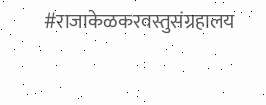#राजाकेळकरवस्तुसंग्रहालय